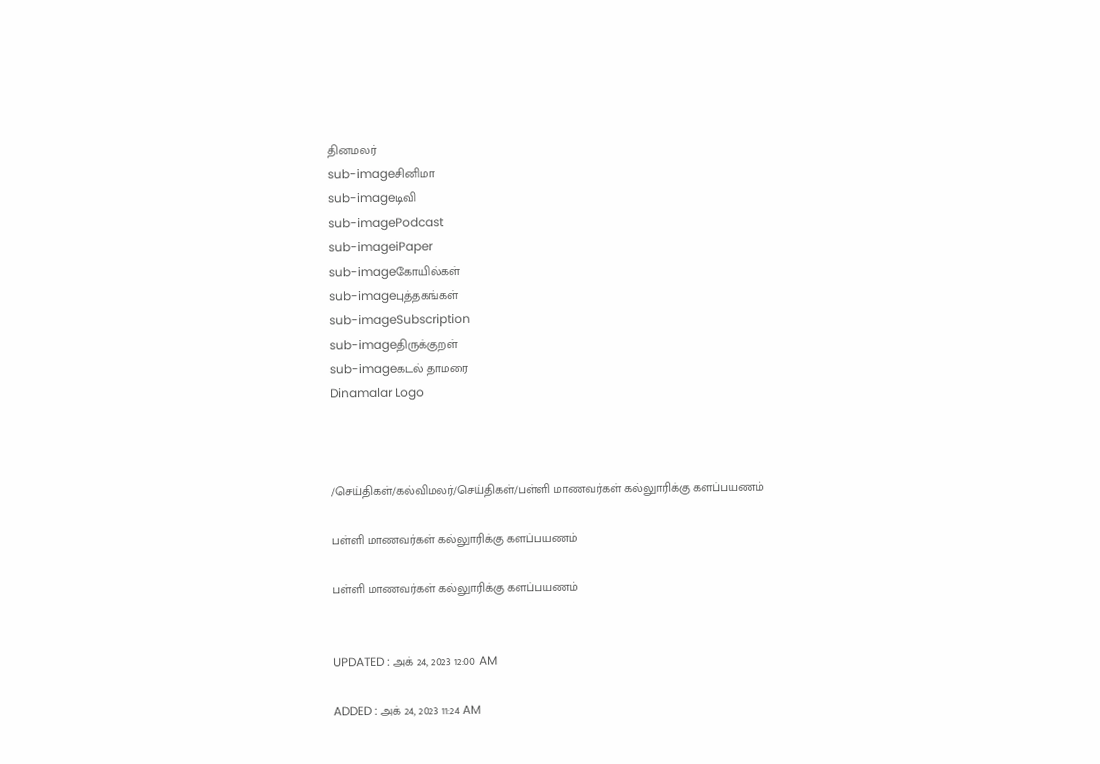தினமலர்
sub-imageசினிமா
sub-imageடிவி
sub-imagePodcast
sub-imageiPaper
sub-imageகோயில்கள்
sub-imageபுத்தகங்கள்
sub-imageSubscription
sub-imageதிருக்குறள்
sub-imageகடல் தாமரை
Dinamalar Logo



/செய்திகள்/கல்விமலர்/செய்திகள்/பள்ளி மாணவர்கள் கல்லுாரிக்கு களப்பயணம்

பள்ளி மாணவர்கள் கல்லுாரிக்கு களப்பயணம்

பள்ளி மாணவர்கள் கல்லுாரிக்கு களப்பயணம்


UPDATED : அக் 24, 2023 12:00 AM

ADDED : அக் 24, 2023 11:24 AM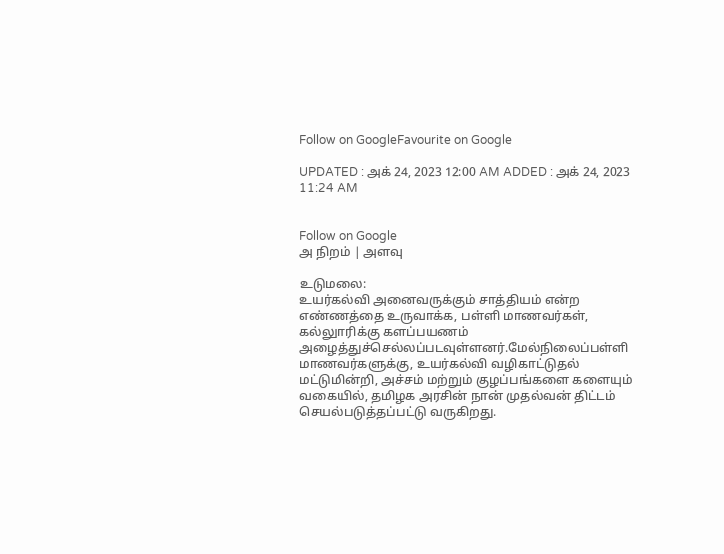Follow on GoogleFavourite on Google

UPDATED : அக் 24, 2023 12:00 AM ADDED : அக் 24, 2023 11:24 AM


Follow on Google
அ நிறம் | அளவு

உடுமலை:
உயர்கல்வி அனைவருக்கும் சாத்தியம் என்ற எண்ணத்தை உருவாக்க, பள்ளி மாணவர்கள், கல்லுாரிக்கு களப்பயணம் அழைத்துச்செல்லப்படவுள்ளனர்.மேல்நிலைப்பள்ளி மாணவர்களுக்கு, உயர்கல்வி வழிகாட்டுதல் மட்டுமின்றி, அச்சம் மற்றும் குழப்பங்களை களையும் வகையில், தமிழக அரசின் நான் முதல்வன் திட்டம் செயல்படுத்தப்பட்டு வருகிறது.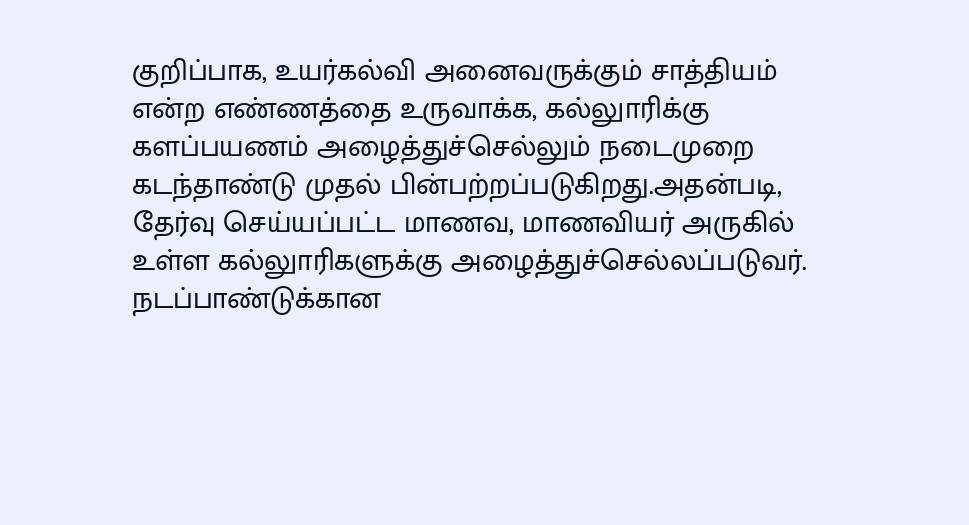குறிப்பாக, உயர்கல்வி அனைவருக்கும் சாத்தியம் என்ற எண்ணத்தை உருவாக்க, கல்லுாரிக்கு களப்பயணம் அழைத்துச்செல்லும் நடைமுறை கடந்தாண்டு முதல் பின்பற்றப்படுகிறது.அதன்படி, தேர்வு செய்யப்பட்ட மாணவ, மாணவியர் அருகில் உள்ள கல்லுாரிகளுக்கு அழைத்துச்செல்லப்படுவர். நடப்பாண்டுக்கான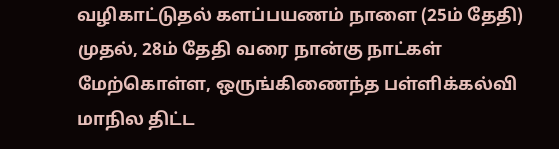வழிகாட்டுதல் களப்பயணம் நாளை (25ம் தேதி) முதல், 28ம் தேதி வரை நான்கு நாட்கள் மேற்கொள்ள, ஒருங்கிணைந்த பள்ளிக்கல்வி மாநில திட்ட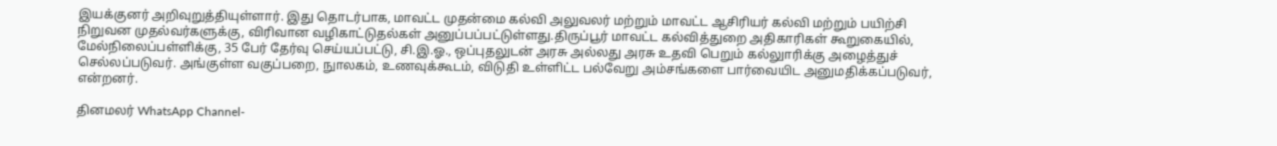இயக்குனர் அறிவுறுத்தியுள்ளார். இது தொடர்பாக, மாவட்ட முதன்மை கல்வி அலுவலர் மற்றும் மாவட்ட ஆசிரியர் கல்வி மற்றும் பயிற்சி நிறுவன முதல்வர்களுக்கு, விரிவான வழிகாட்டுதல்கள் அனுப்பப்பட்டுள்ளது.திருப்பூர் மாவட்ட கல்வித்துறை அதிகாரிகள் கூறுகையில், மேல்நிலைப்பள்ளிக்கு, 35 பேர் தேர்வு செய்யப்பட்டு, சி.இ.ஓ., ஒப்புதலுடன் அரசு அல்லது அரசு உதவி பெறும் கல்லுாரிக்கு அழைத்துச் செல்லப்படுவர். அங்குள்ள வகுப்பறை, நுாலகம், உணவுக்கூடம், விடுதி உள்ளிட்ட பல்வேறு அம்சங்களை பார்வையிட அனுமதிக்கப்படுவர், என்றனர்.

தினமலர் WhatsApp Channel-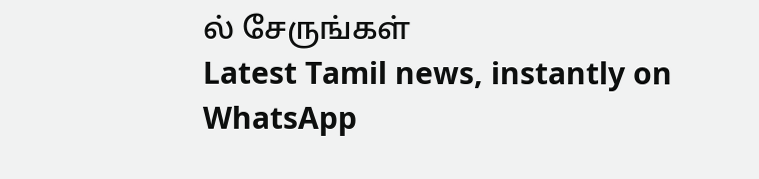ல் சேருங்கள்
Latest Tamil news, instantly on WhatsApp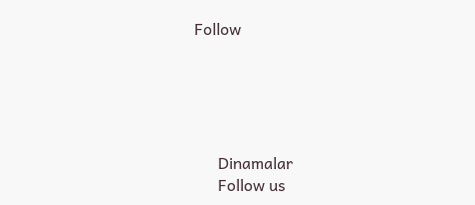Follow





      Dinamalar
      Follow us